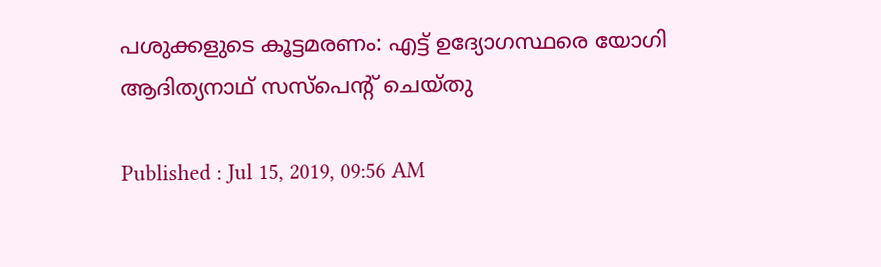പശുക്കളുടെ കൂട്ടമരണം: എട്ട് ഉദ്യോഗസ്ഥരെ യോഗി ആദിത്യനാഥ് സസ്‌പെന്റ് ചെയ്‌തു

Published : Jul 15, 2019, 09:56 AM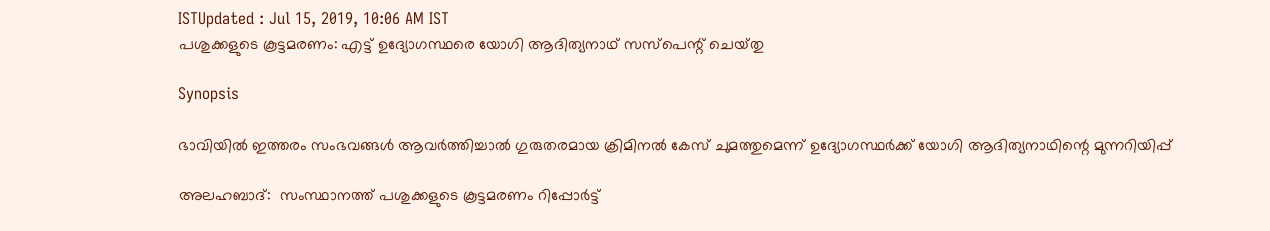ISTUpdated : Jul 15, 2019, 10:06 AM IST
പശുക്കളുടെ കൂട്ടമരണം: എട്ട് ഉദ്യോഗസ്ഥരെ യോഗി ആദിത്യനാഥ് സസ്‌പെന്റ് ചെയ്‌തു

Synopsis

ഭാവിയിൽ ഇത്തരം സംഭവങ്ങൾ ആവർത്തിച്ചാൽ ഗുരുതരമായ ക്രിമിനൽ കേസ് ചുമത്തുമെന്ന് ഉദ്യോഗസ്ഥർക്ക് യോഗി ആദിത്യനാഥിന്റെ മുന്നറിയിപ്പ്

അലഹബാദ്:  സംസ്ഥാനത്ത് പശുക്കളുടെ കൂട്ടമരണം റിപ്പോർട്ട്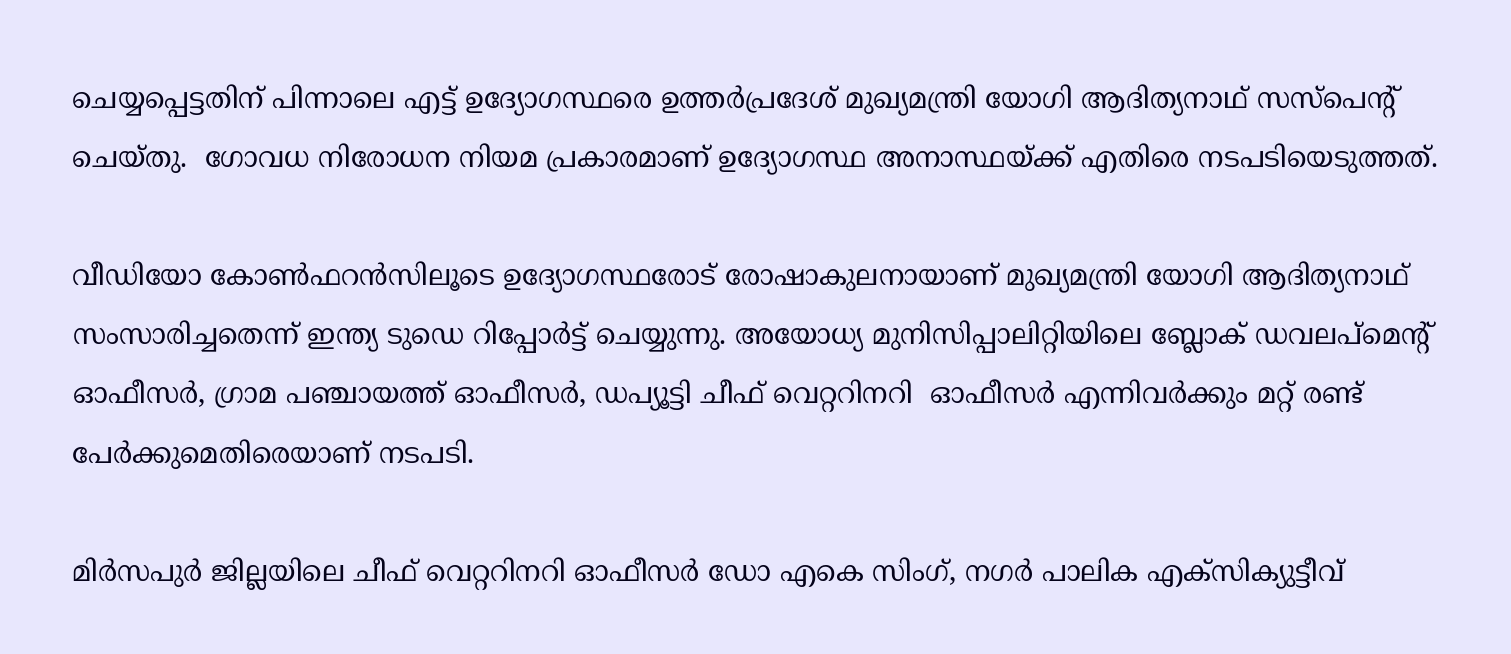ചെയ്യപ്പെട്ടതിന് പിന്നാലെ എട്ട് ഉദ്യോഗസ്ഥരെ ഉത്തർപ്രദേശ് മുഖ്യമന്ത്രി യോഗി ആദിത്യനാഥ് സസ്‌പെന്റ് ചെയ്തു.  ഗോവധ നിരോധന നിയമ പ്രകാരമാണ് ഉദ്യോഗസ്ഥ അനാസ്ഥയ്ക്ക് എതിരെ നടപടിയെടുത്തത്.

വീഡിയോ കോൺഫറൻസിലൂടെ ഉദ്യോഗസ്ഥരോട് രോഷാകുലനായാണ് മുഖ്യമന്ത്രി യോഗി ആദിത്യനാഥ് സംസാരിച്ചതെന്ന് ഇന്ത്യ ടുഡെ റിപ്പോർട്ട് ചെയ്യുന്നു. അയോധ്യ മുനിസിപ്പാലിറ്റിയിലെ ബ്ലോക് ഡവലപ്‌മെന്റ് ഓഫീസർ, ഗ്രാമ പഞ്ചായത്ത് ഓഫീസർ, ഡപ്യൂട്ടി ചീഫ് വെറ്ററിനറി  ഓഫീസർ എന്നിവർക്കും മറ്റ് രണ്ട് പേർക്കുമെതിരെയാണ് നടപടി.

മിർസപുർ ജില്ലയിലെ ചീഫ് വെറ്ററിനറി ഓഫീസർ ഡോ എകെ സിംഗ്, നഗർ പാലിക എക്സിക്യുട്ടീവ്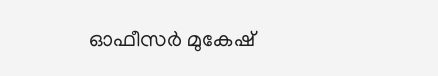ഓഫീസർ മുകേഷ്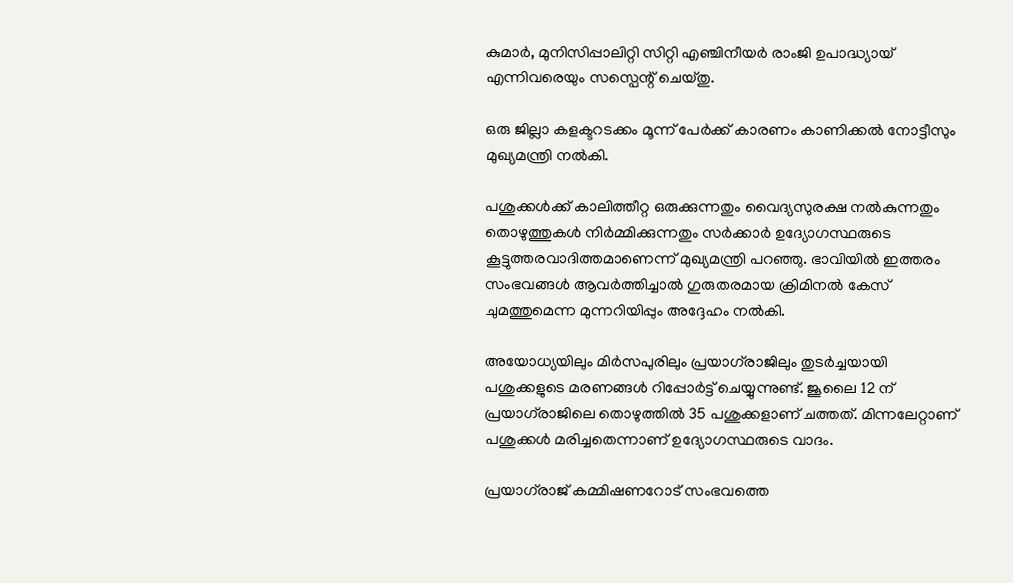കുമാർ, മുനിസിപ്പാലിറ്റി സിറ്റി എഞ്ചിനീയർ രാംജി ഉപാദ്ധ്യായ് എന്നിവരെയും സസ്പെന്റ് ചെയ്തു.

ഒരു ജില്ലാ കളക്ടറടക്കം മൂന്ന് പേർക്ക് കാരണം കാണിക്കൽ നോട്ടീസും മുഖ്യമന്ത്രി നൽകി.

പശുക്കൾക്ക് കാലിത്തീറ്റ ഒരുക്കുന്നതും വൈദ്യസുരക്ഷ നൽകുന്നതും തൊഴുത്തുകൾ നിർമ്മിക്കുന്നതും സർക്കാർ ഉദ്യോഗസ്ഥരുടെ കൂട്ടുത്തരവാദിത്തമാണെന്ന് മുഖ്യമന്ത്രി പറഞ്ഞു. ഭാവിയിൽ ഇത്തരം സംഭവങ്ങൾ ആവർത്തിച്ചാൽ ഗുരുതരമായ ക്രിമിനൽ കേസ് ചുമത്തുമെന്ന മുന്നറിയിപ്പും അദ്ദേഹം നൽകി.

അയോധ്യയിലും മിർസപുരിലും പ്രയാഗ്‌രാജിലും തുടർച്ചയായി പശുക്കളുടെ മരണങ്ങൾ റിപ്പോർട്ട് ചെയ്യുന്നുണ്ട്. ജൂലൈ 12 ന് പ്രയാഗ്‌രാജിലെ തൊഴുത്തിൽ 35 പശുക്കളാണ് ചത്തത്. മിന്നലേറ്റാണ് പശുക്കൾ മരിച്ചതെന്നാണ് ഉദ്യോഗസ്ഥരുടെ വാദം.

പ്രയാഗ്‌രാജ് കമ്മിഷണറോട് സംഭവത്തെ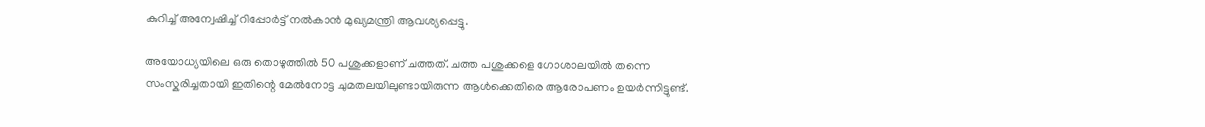കുറിച്ച് അന്വേഷിച്ച് റിപ്പോർട്ട് നൽകാൻ മുഖ്യമന്ത്രി ആവശ്യപ്പെട്ടു.

അയോധ്യയിലെ ഒരു തൊഴുത്തിൽ 50 പശുക്കളാണ് ചത്തത്. ചത്ത പശുക്കളെ ഗോശാലയിൽ തന്നെ സംസ്കരിച്ചതായി ഇതിന്റെ മേൽനോട്ട ചുമതലയിലുണ്ടായിരുന്ന ആൾക്കെതിരെ ആരോപണം ഉയർന്നിട്ടുണ്ട്.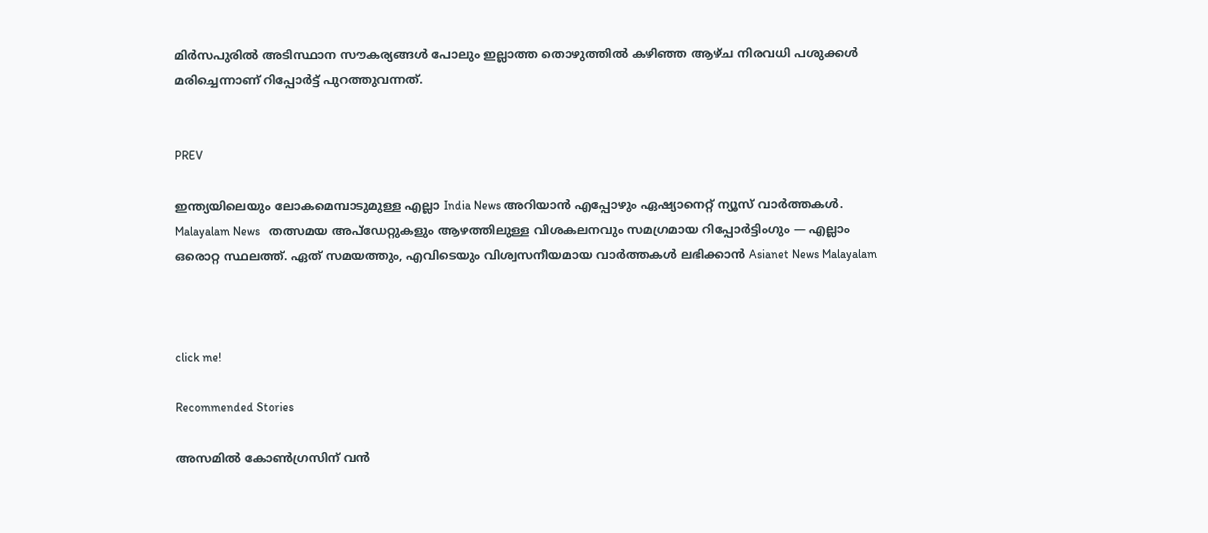മിർസപുരിൽ അടിസ്ഥാന സൗകര്യങ്ങൾ പോലും ഇല്ലാത്ത തൊഴുത്തിൽ കഴിഞ്ഞ ആഴ്ച നിരവധി പശുക്കൾ മരിച്ചെന്നാണ് റിപ്പോർട്ട് പുറത്തുവന്നത്.


PREV

ഇന്ത്യയിലെയും ലോകമെമ്പാടുമുള്ള എല്ലാ India News അറിയാൻ എപ്പോഴും ഏഷ്യാനെറ്റ് ന്യൂസ് വാർത്തകൾ. Malayalam News   തത്സമയ അപ്‌ഡേറ്റുകളും ആഴത്തിലുള്ള വിശകലനവും സമഗ്രമായ റിപ്പോർട്ടിംഗും — എല്ലാം ഒരൊറ്റ സ്ഥലത്ത്. ഏത് സമയത്തും, എവിടെയും വിശ്വസനീയമായ വാർത്തകൾ ലഭിക്കാൻ Asianet News Malayalam



click me!

Recommended Stories

അസമിൽ കോൺഗ്രസിന് വൻ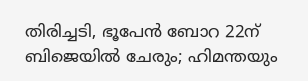തിരിച്ചടി, ഭൂപേൻ ബോറ 22ന് ബിജെയിൽ ചേരും; ഹിമന്തയും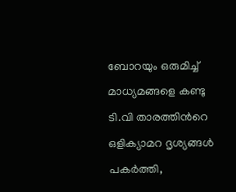ബോറയും ഒരുമിച്ച് മാധ്യമങ്ങളെ കണ്ടു
ടി.വി താരത്തിന്‍റെ ഒളിക്യാമറ ദൃശ്യങ്ങൾ പകർത്തി,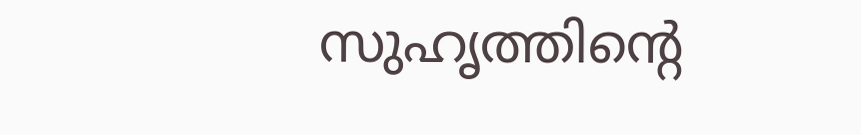സുഹൃത്തിന്‍റെ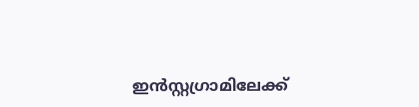ഇൻസ്റ്റഗ്രാമിലേക്ക്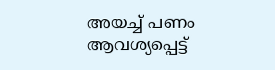അയച്ച് പണം ആവശ്യപ്പെട്ട്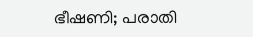ഭീഷണി; പരാതി